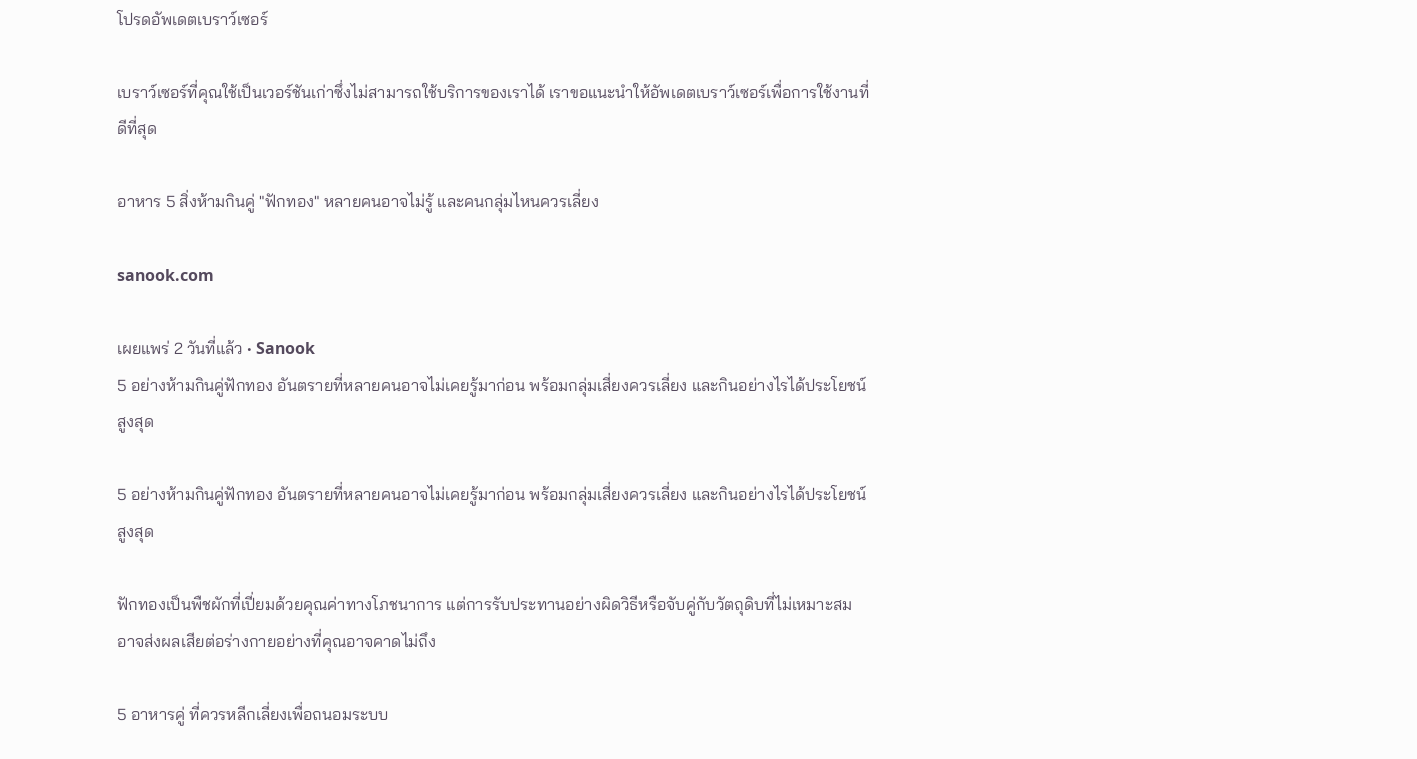โปรดอัพเดตเบราว์เซอร์

เบราว์เซอร์ที่คุณใช้เป็นเวอร์ชันเก่าซึ่งไม่สามารถใช้บริการของเราได้ เราขอแนะนำให้อัพเดตเบราว์เซอร์เพื่อการใช้งานที่ดีที่สุด

อาหาร 5 สิ่งห้ามกินคู่ "ฟักทอง" หลายคนอาจไม่รู้ และคนกลุ่มไหนควรเลี่ยง

sanook.com

เผยแพร่ 2 วันที่แล้ว • Sanook
5 อย่างห้ามกินคู่ฟักทอง อันตรายที่หลายคนอาจไม่เคยรู้มาก่อน พร้อมกลุ่มเสี่ยงควรเลี่ยง และกินอย่างไรได้ประโยชน์สูงสุด

5 อย่างห้ามกินคู่ฟักทอง อันตรายที่หลายคนอาจไม่เคยรู้มาก่อน พร้อมกลุ่มเสี่ยงควรเลี่ยง และกินอย่างไรได้ประโยชน์สูงสุด

ฟักทองเป็นพืชผักที่เปี่ยมด้วยคุณค่าทางโภชนาการ แต่การรับประทานอย่างผิดวิธีหรือจับคู่กับวัตถุดิบที่ไม่เหมาะสม อาจส่งผลเสียต่อร่างกายอย่างที่คุณอาจคาดไม่ถึง

5 อาหารคู่ ที่ควรหลีกเลี่ยงเพื่อถนอมระบบ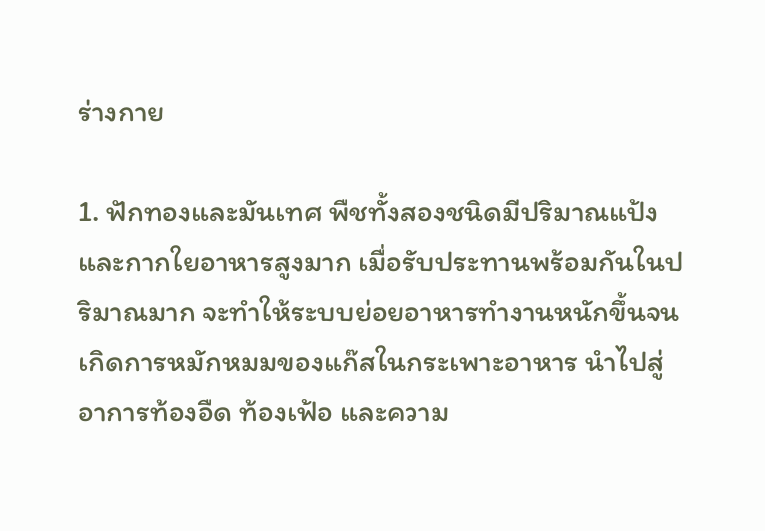ร่างกาย

1. ฟักทองและมันเทศ พืชทั้งสองชนิดมีปริมาณแป้งและกากใยอาหารสูงมาก เมื่อรับประทานพร้อมกันในปริมาณมาก จะทำให้ระบบย่อยอาหารทำงานหนักขึ้นจนเกิดการหมักหมมของแก๊สในกระเพาะอาหาร นำไปสู่อาการท้องอืด ท้องเฟ้อ และความ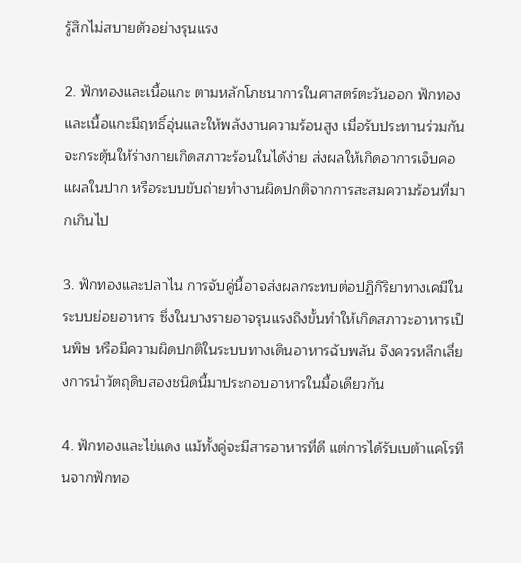รู้สึกไม่สบายตัวอย่างรุนแรง

2. ฟักทองและเนื้อแกะ ตามหลักโภชนาการในศาสตร์ตะวันออก ฟักทองและเนื้อแกะมีฤทธิ์อุ่นและให้พลังงานความร้อนสูง เมื่อรับประทานร่วมกันจะกระตุ้นให้ร่างกายเกิดสภาวะร้อนในได้ง่าย ส่งผลให้เกิดอาการเจ็บคอ แผลในปาก หรือระบบขับถ่ายทำงานผิดปกติจากการสะสมความร้อนที่มากเกินไป

3. ฟักทองและปลาไน การจับคู่นี้อาจส่งผลกระทบต่อปฏิกิริยาทางเคมีในระบบย่อยอาหาร ซึ่งในบางรายอาจรุนแรงถึงขั้นทำให้เกิดสภาวะอาหารเป็นพิษ หรือมีความผิดปกติในระบบทางเดินอาหารฉับพลัน จึงควรหลีกเลี่ยงการนำวัตถุดิบสองชนิดนี้มาประกอบอาหารในมื้อเดียวกัน

4. ฟักทองและไข่แดง แม้ทั้งคู่จะมีสารอาหารที่ดี แต่การได้รับเบต้าแคโรทีนจากฟักทอ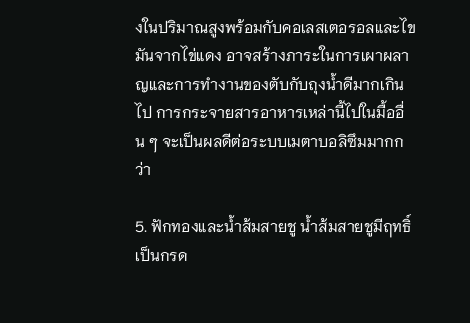งในปริมาณสูงพร้อมกับคอเลสเตอรอลและไขมันจากไข่แดง อาจสร้างภาระในการเผาผลาญและการทำงานของตับกับถุงน้ำดีมากเกินไป การกระจายสารอาหารเหล่านี้ไปในมื้ออื่น ๆ จะเป็นผลดีต่อระบบเมตาบอลิซึมมากกว่า

5. ฟักทองและน้ำส้มสายชู น้ำส้มสายชูมีฤทธิ์เป็นกรด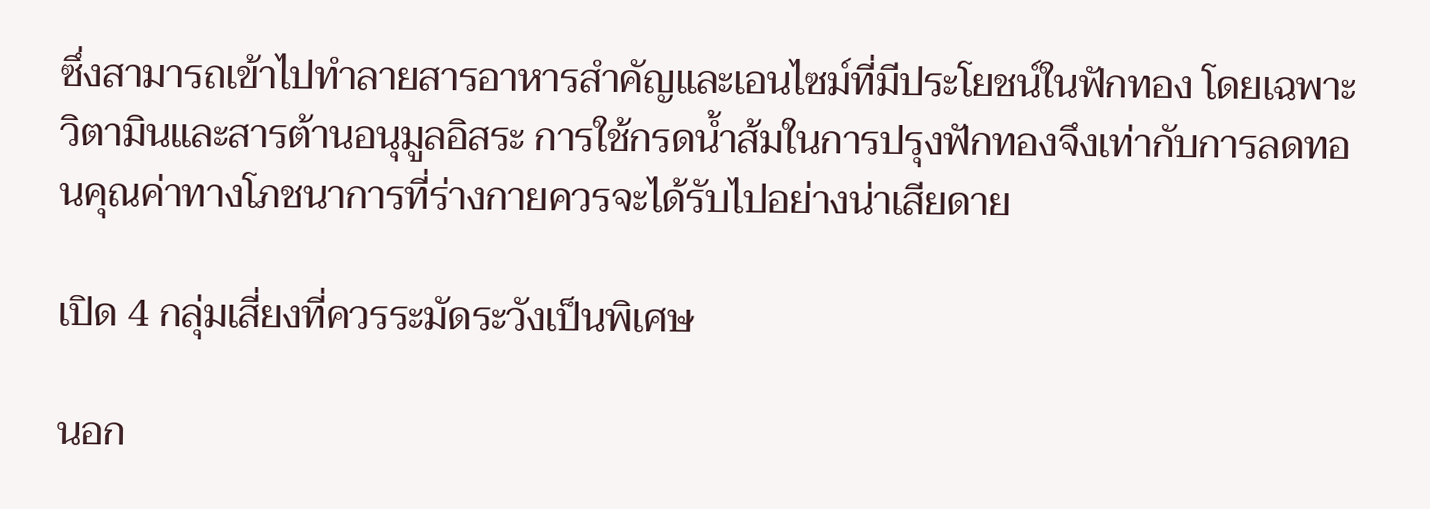ซึ่งสามารถเข้าไปทำลายสารอาหารสำคัญและเอนไซม์ที่มีประโยชน์ในฟักทอง โดยเฉพาะวิตามินและสารต้านอนุมูลอิสระ การใช้กรดน้ำส้มในการปรุงฟักทองจึงเท่ากับการลดทอนคุณค่าทางโภชนาการที่ร่างกายควรจะได้รับไปอย่างน่าเสียดาย

เปิด 4 กลุ่มเสี่ยงที่ควรระมัดระวังเป็นพิเศษ

นอก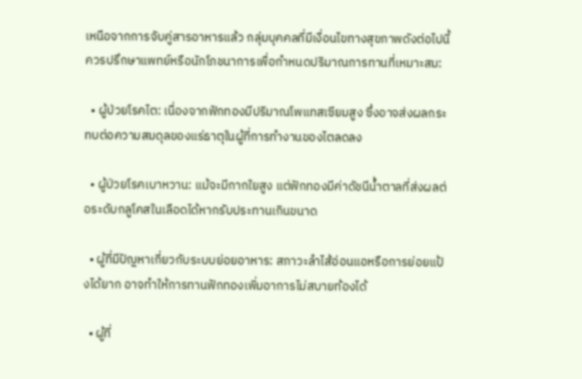เหนือจากการจับคู่สารอาหารแล้ว กลุ่มบุคคลที่มีเงื่อนไขทางสุขภาพดังต่อไปนี้ ควรปรึกษาแพทย์หรือนักโภชนาการเพื่อกำหนดปริมาณการทานที่เหมาะสม:

  • ผู้ป่วยโรคไต: เนื่องจากฟักทองมีปริมาณโพแทสเซียมสูง ซึ่งอาจส่งผลกระทบต่อความสมดุลของแร่ธาตุในผู้ที่การทำงานของไตลดลง

  • ผู้ป่วยโรคเบาหวาน: แม้จะมีกากใยสูง แต่ฟักทองมีค่าดัชนีน้ำตาลที่ส่งผลต่อระดับกลูโคสในเลือดได้หากรับประทานเกินขนาด

  • ผู้ที่มีปัญหาเกี่ยวกับระบบย่อยอาหาร: สภาวะลำไส้อ่อนแอหรือการย่อยแป้งได้ยาก อาจทำให้การทานฟักทองเพิ่มอาการไม่สบายท้องได้

  • ผู้ที่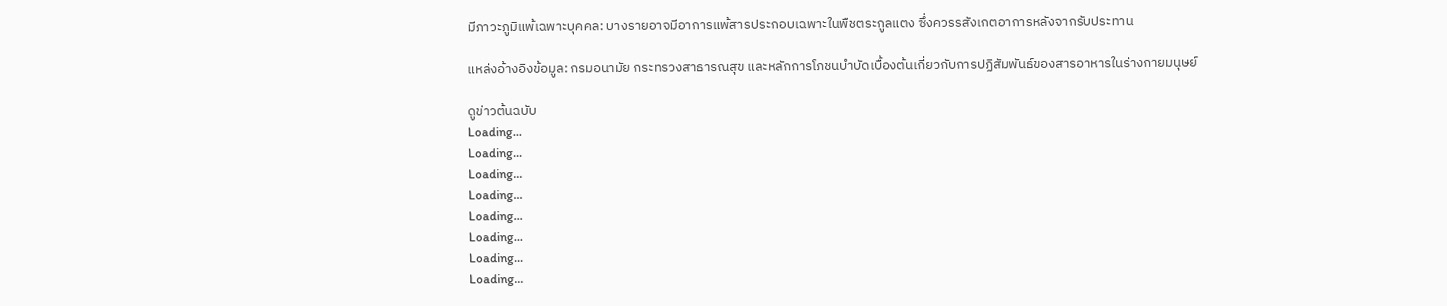มีภาวะภูมิแพ้เฉพาะบุคคล: บางรายอาจมีอาการแพ้สารประกอบเฉพาะในพืชตระกูลแตง ซึ่งควรรสังเกตอาการหลังจากรับประทาน

แหล่งอ้างอิงข้อมูล: กรมอนามัย กระทรวงสาธารณสุข และหลักการโภชนบำบัดเบื้องต้นเกี่ยวกับการปฏิสัมพันธ์ของสารอาหารในร่างกายมนุษย์

ดูข่าวต้นฉบับ
Loading...
Loading...
Loading...
Loading...
Loading...
Loading...
Loading...
Loading...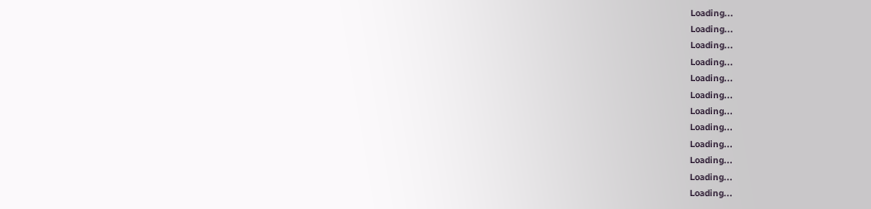Loading...
Loading...
Loading...
Loading...
Loading...
Loading...
Loading...
Loading...
Loading...
Loading...
Loading...
Loading...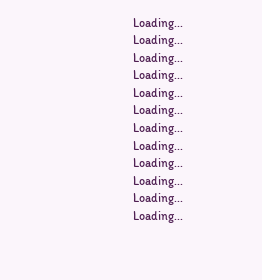Loading...
Loading...
Loading...
Loading...
Loading...
Loading...
Loading...
Loading...
Loading...
Loading...
Loading...
Loading...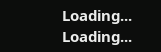Loading...
Loading...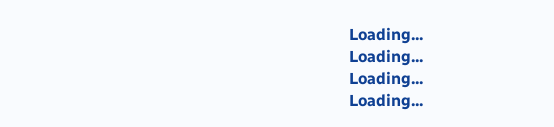Loading...
Loading...
Loading...
Loading...